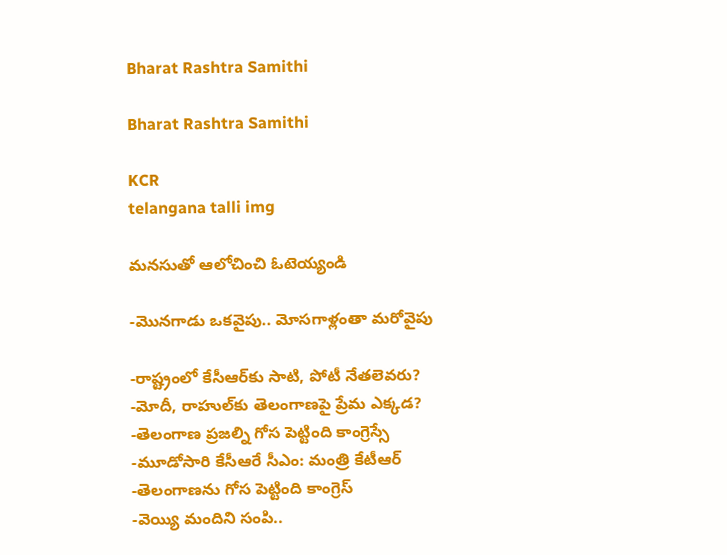Bharat Rashtra Samithi

Bharat Rashtra Samithi

KCR
telangana talli img

మనసుతో ఆలోచించి ఓటెయ్యండి

-మొనగాడు ఒకవైపు.. మోసగాళ్లంతా మరోవైపు

-రాష్ట్రంలో కేసీఆర్‌కు సాటి, పోటీ నేతలెవరు?
-మోదీ, రాహుల్‌కు తెలంగాణపై ప్రేమ ఎక్కడ?
-తెలంగాణ ప్రజల్ని గోస పెట్టింది కాంగ్రెస్సే
-మూడోసారి కేసీఆరే సీఎం: మంత్రి కేటీఆర్‌
-తెలంగాణను గోస పెట్టింది కాంగ్రెస్‌
-వెయ్యి మందిని సంపి..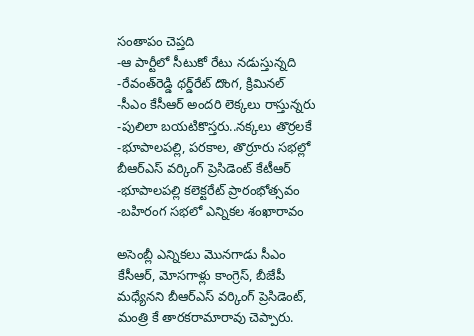సంతాపం చెప్తది
-ఆ పార్టీలో సీటుకో రేటు నడుస్తున్నది
-రేవంత్‌రెడ్డి థర్డ్‌రేట్‌ దొంగ, క్రిమినల్‌
-సీఎం కేసీఆర్‌ అందరి లెక్కలు రాస్తున్నరు
-పులిలా బయటికొస్తరు..నక్కలు తొర్రలకే
-భూపాలపల్లి, పరకాల, తొర్రూరు సభల్లో బీఆర్‌ఎస్‌ వర్కింగ్‌ ప్రెసిడెంట్‌ కేటీఆర్‌
-భూపాలపల్లి కలెక్టరేట్‌ ప్రారంభోత్సవం
-బహిరంగ సభలో ఎన్నికల శంఖారావం

అసెంబ్లీ ఎన్నికలు మొనగాడు సీఎం కేసీఆర్‌, మోసగాళ్లు కాంగ్రెస్‌, బీజేపీ మధ్యేనని బీఆర్‌ఎస్‌ వర్కింగ్‌ ప్రెసిడెంట్‌, మంత్రి కే తారకరామారావు చెప్పారు.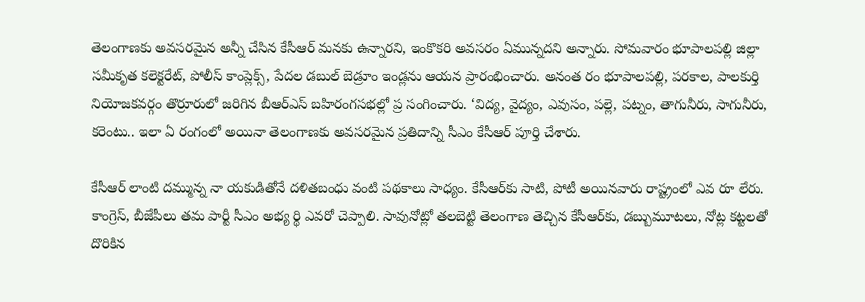తెలంగాణకు అవసరమైన అన్నీ చేసిన కేసీఆర్‌ మనకు ఉన్నారని, ఇంకొకరి అవసరం ఏమున్నదని అన్నారు. సోమవారం భూపాలపల్లి జిల్లా సమీకృత కలెక్టరేట్‌, పోలీస్‌ కాంప్లెక్స్‌, పేదల డబుల్‌ బెడ్రూం ఇండ్లను ఆయన ప్రారంభించారు. అనంత రం భూపాలపల్లి, పరకాల, పాలకుర్తి నియోజకవర్గం తొర్రూరులో జరిగిన బీఆర్‌ఎస్‌ బహిరంగసభల్లో ప్ర సంగించారు. ‘విద్య, వైద్యం, ఎవుసం, పల్లె, పట్నం, తాగునీరు, సాగునీరు, కరెంటు.. ఇలా ఏ రంగంలో అయినా తెలంగాణకు అవసరమైన ప్రతిదాన్ని సీఎం కేసీఆర్‌ పూర్తి చేశారు.

కేసీఆర్‌ లాంటి దమ్మున్న నా యకుడితోనే దళితబంధు వంటి పథకాలు సాధ్యం. కేసీఆర్‌కు సాటి, పోటీ అయినవారు రాష్ట్రంలో ఎవ రూ లేరు. కాంగ్రెస్‌, బీజేపీలు తమ పార్టీ సీఎం అభ్య ర్థి ఎవరో చెప్పాలి. సావునోట్లో తలబెట్టి తెలంగాణ తెచ్చిన కేసీఆర్‌కు, డబ్బుమూటలు, నోట్ల కట్టలతో దొరికిన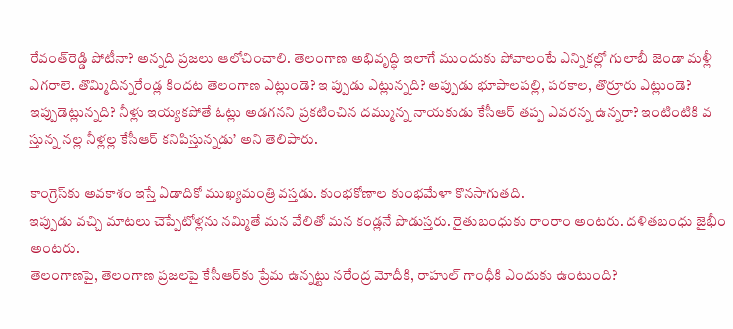రేవంత్‌రెడ్డి పోటీనా? అన్నది ప్రజలు ఆలోచించాలి. తెలంగాణ అభివృద్ధి ఇలాగే ముందుకు పోవాలంటే ఎన్నికల్లో గులాబీ జెండా మళ్లీ ఎగరాలె. తొమ్మిదిన్నరేండ్ల కిందట తెలంగాణ ఎట్లుండె? ఇ ప్పుడు ఎట్లున్నది? అప్పుడు భూపాలపల్లి, పరకాల, తొర్రూరు ఎట్లుండె? ఇప్పుడెట్లున్నది? నీళ్లు ఇయ్యకపోతే ఓట్లు అడగనని ప్రకటించిన దమ్మున్న నాయకుడు కేసీఆర్‌ తప్ప ఎవరన్న ఉన్నరా? ఇంటింటికి వ స్తున్న నల్ల నీళ్లల్ల కేసీఆర్‌ కనిపిస్తున్నడు’ అని తెలిపారు.

కాంగ్రెస్‌కు అవకాశం ఇస్తే ఏడాదికో ముఖ్యమంత్రి వస్తడు. కుంభకోణాల కుంభమేళా కొనసాగుతది.
ఇప్పుడు వచ్చి మాటలు చెప్పేటోళ్లను నమ్మితే మన వేలితో మన కండ్లనే పొడుస్తరు. రైతుబంధుకు రాంరాం అంటరు. దళితబంధు జైభీం అంటరు.
తెలంగాణపై, తెలంగాణ ప్రజలపై కేసీఆర్‌కు ప్రేమ ఉన్నట్టు నరేంద్ర మోదీకి, రాహుల్‌ గాంధీకి ఎందుకు ఉంటుంది?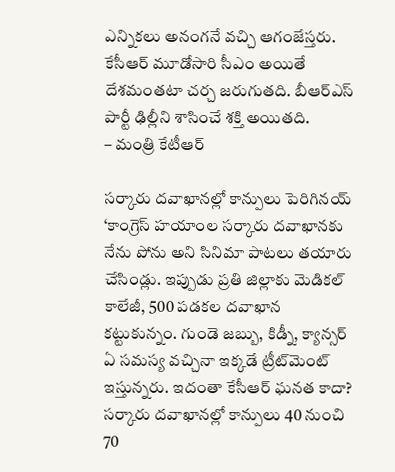ఎన్నికలు అనంగనే వచ్చి ఆగంజేస్తరు.
కేసీఆర్‌ మూడోసారి సీఎం అయితే దేశమంతటా చర్చ జరుగుతది. బీఆర్‌ఎస్‌ పార్టీ ఢిల్లీని శాసించే శక్తి అయితది.
– మంత్రి కేటీఆర్‌

సర్కారు దవాఖానల్లో కాన్పులు పెరిగినయ్‌
‘కాంగ్రెస్‌ హయాంల సర్కారు దవాఖానకు నేను పోను అని సినిమా పాటలు తయారు చేసిండ్లు. ఇప్పుడు ప్రతి జిల్లాకు మెడికల్‌ కాలేజీ, 500 పడకల దవాఖాన కట్టుకున్నం. గుండె జబ్బు, కిడ్నీ, క్యాన్సర్‌ ఏ సమస్య వచ్చినా ఇక్కడే ట్రీట్‌మెంట్‌ ఇస్తున్నరు. ఇదంతా కేసీఆర్‌ ఘనత కాదా? సర్కారు దవాఖానల్లో కాన్పులు 40 నుంచి 70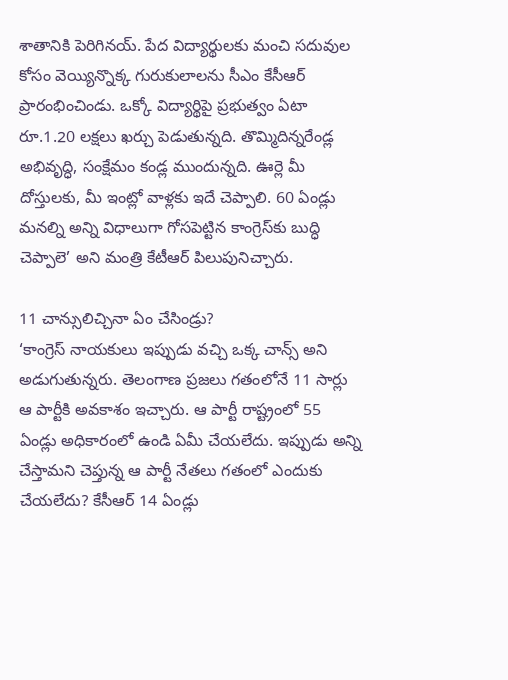శాతానికి పెరిగినయ్‌. పేద విద్యార్థులకు మంచి సదువుల కోసం వెయ్యిన్నొక్క గురుకులాలను సీఎం కేసీఆర్‌ ప్రారంభించిండు. ఒక్కో విద్యార్థిపై ప్రభుత్వం ఏటా రూ.1.20 లక్షలు ఖర్చు పెడుతున్నది. తొమ్మిదిన్నరేండ్ల అభివృద్ధి, సంక్షేమం కండ్ల ముందున్నది. ఊర్లె మీ దోస్తులకు, మీ ఇంట్లో వాళ్లకు ఇదే చెప్పాలి. 60 ఏండ్లు మనల్ని అన్ని విధాలుగా గోసపెట్టిన కాంగ్రెస్‌కు బుద్ధి చెప్పాలె’ అని మంత్రి కేటీఆర్‌ పిలుపునిచ్చారు.

11 చాన్సులిచ్చినా ఏం చేసిండ్రు?
‘కాంగ్రెస్‌ నాయకులు ఇప్పుడు వచ్చి ఒక్క చాన్స్‌ అని అడుగుతున్నరు. తెలంగాణ ప్రజలు గతంలోనే 11 సార్లు ఆ పార్టీకి అవకాశం ఇచ్చారు. ఆ పార్టీ రాష్ట్రంలో 55 ఏండ్లు అధికారంలో ఉండి ఏమీ చేయలేదు. ఇప్పుడు అన్ని చేస్తామని చెప్తున్న ఆ పార్టీ నేతలు గతంలో ఎందుకు చేయలేదు? కేసీఆర్‌ 14 ఏండ్లు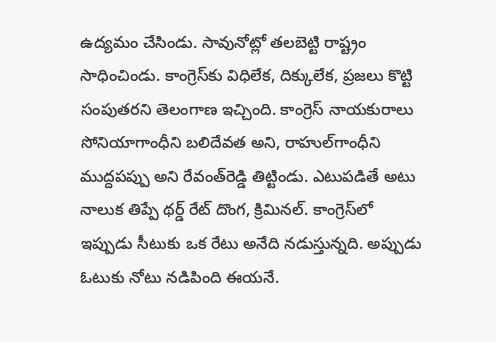ఉద్యమం చేసిండు. సావునోట్లో తలబెట్టి రాష్ట్రం సాధించిండు. కాంగ్రెస్‌కు విధిలేక, దిక్కులేక, ప్రజలు కొట్టి సంపుతరని తెలంగాణ ఇచ్చింది. కాంగ్రెస్‌ నాయకురాలు సోనియాగాంధీని బలిదేవత అని, రాహుల్‌గాంధీని ముద్దపప్పు అని రేవంత్‌రెడ్డి తిట్టిండు. ఎటుపడితే అటు నాలుక తిప్పే థర్డ్‌ రేట్‌ దొంగ, క్రిమినల్‌. కాంగ్రెస్‌లో ఇప్పుడు సీటుకు ఒక రేటు అనేది నడుస్తున్నది. అప్పుడు ఓటుకు నోటు నడిపింది ఈయనే.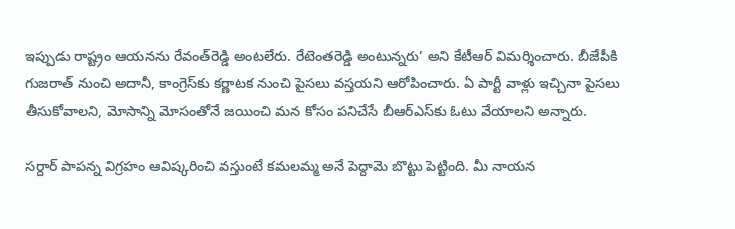ఇప్పుడు రాష్ట్రం ఆయనను రేవంత్‌రెడ్డి అంటలేరు. రేటెంతరెడ్డి అంటున్నరు’ అని కేటీఆర్‌ విమర్శించారు. బీజేపీకి గుజరాత్‌ నుంచి అదానీ, కాంగ్రెస్‌కు కర్ణాటక నుంచి పైసలు వస్తయని ఆరోపించారు. ఏ పార్టీ వాళ్లు ఇచ్చినా పైసలు తీసుకోవాలని, మోసాన్ని మోసంతోనే జయించి మన కోసం పనిచేసే బీఆర్‌ఎస్‌కు ఓటు వేయాలని అన్నారు.

సర్దార్‌ పాపన్న విగ్రహం ఆవిష్కరించి వస్తుంటే కమలమ్మ అనే పెద్దామె బొట్టు పెట్టింది. మీ నాయన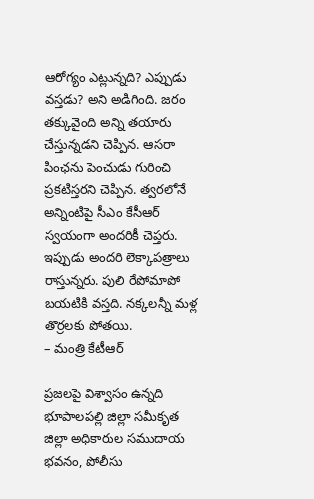ఆరోగ్యం ఎట్లున్నది? ఎప్పుడు వస్తడు? అని అడిగింది. జరం తక్కువైంది అన్ని తయారు చేస్తున్నడని చెప్పిన. ఆసరా పింఛను పెంచుడు గురించి ప్రకటిస్తరని చెప్పిన. త్వరలోనే అన్నింటిపై సీఎం కేసీఆర్‌ స్వయంగా అందరికీ చెప్తరు. ఇప్పుడు అందరి లెక్కాపత్రాలు రాస్తున్నరు. పులి రేపోమాపో బయటికి వస్తది. నక్కలన్నీ మళ్ల తొర్రలకు పోతయి.
– మంత్రి కేటీఆర్‌

ప్రజలపై విశ్వాసం ఉన్నది
భూపాలపల్లి జిల్లా సమీకృత జిల్లా అధికారుల సముదాయ భవనం, పోలీసు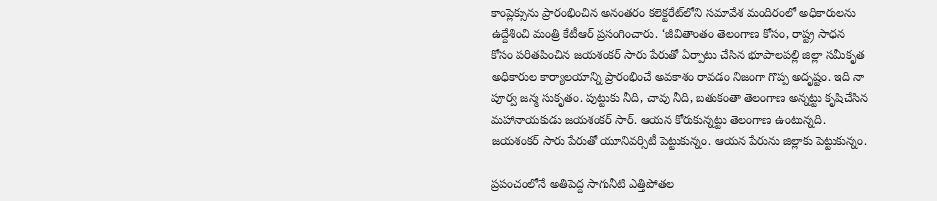కాంప్లెక్సును ప్రారంభించిన అనంతరం కలెక్టరేట్‌లోని సమావేశ మందిరంలో అధికారులను ఉద్దేశించి మంత్రి కేటీఆర్‌ ప్రసంగించారు. ‘జీవితాంతం తెలంగాణ కోసం, రాష్ట్ర సాధన కోసం పరితపించిన జయశంకర్‌ సారు పేరుతో ఏర్పాటు చేసిన భూపాలపల్లి జిల్లా సమీకృత అధికారుల కార్యాలయాన్ని ప్రారంభించే అవకాశం రావడం నిజంగా గొప్ప అదృష్టం. ఇది నా పూర్వ జన్మ సుకృతం. పుట్టుకు నీది, చావు నీది, బతుకంతా తెలంగాణ అన్నట్టు కృషిచేసిన మహానాయకుడు జయశంకర్‌ సార్‌. ఆయన కోరుకున్నట్టు తెలంగాణ ఉంటున్నది. జయశంకర్‌ సారు పేరుతో యూనివర్సిటీ పెట్టుకున్నం. ఆయన పేరును జిల్లాకు పెట్టుకున్నం.

ప్రపంచంలోనే అతిపెద్ద సాగునీటి ఎత్తిపోతల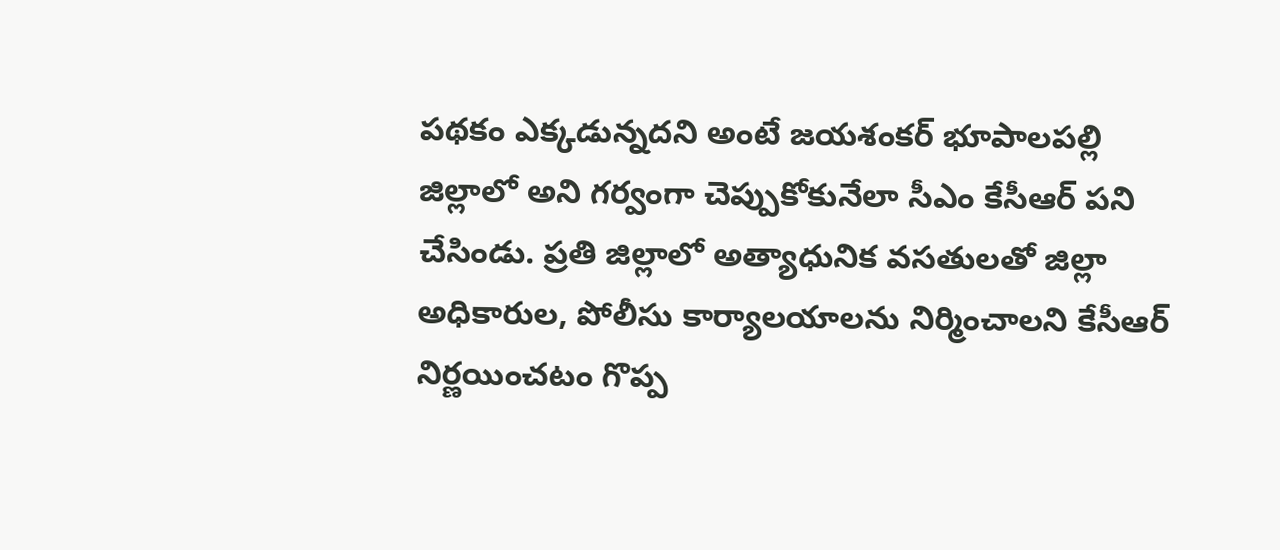పథకం ఎక్కడున్నదని అంటే జయశంకర్‌ భూపాలపల్లి జిల్లాలో అని గర్వంగా చెప్పుకోకునేలా సీఎం కేసీఆర్‌ పని చేసిండు. ప్రతి జిల్లాలో అత్యాధునిక వసతులతో జిల్లా అధికారుల, పోలీసు కార్యాలయాలను నిర్మించాలని కేసీఆర్‌ నిర్ణయించటం గొప్ప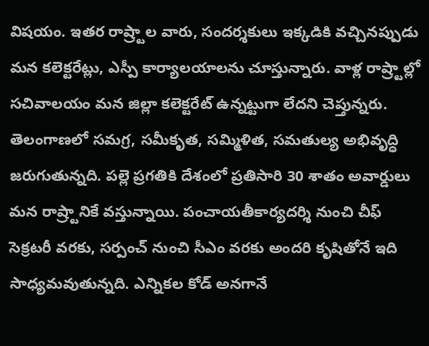విషయం. ఇతర రాష్ర్టాల వారు, సందర్శకులు ఇక్కడికి వచ్చినప్పుడు మన కలెక్టరేట్లు, ఎస్పీ కార్యాలయాలను చూస్తున్నారు. వాళ్ల రాష్ర్టాల్లో సచివాలయం మన జిల్లా కలెక్టరేట్‌ ఉన్నట్టుగా లేదని చెప్తున్నరు. తెలంగాణలో సమగ్ర, సమీకృత, సమ్మిళిత, సమతుల్య అభివృద్ధి జరుగుతున్నది. పల్లె ప్రగతికి దేశంలో ప్రతిసారి 30 శాతం అవార్డులు మన రాష్ర్టానికే వస్తున్నాయి. పంచాయతీకార్యదర్శి నుంచి చీఫ్‌ సెక్రటరీ వరకు, సర్పంచ్‌ నుంచి సీఎం వరకు అందరి కృషితోనే ఇది సాధ్యమవుతున్నది. ఎన్నికల కోడ్‌ అనగానే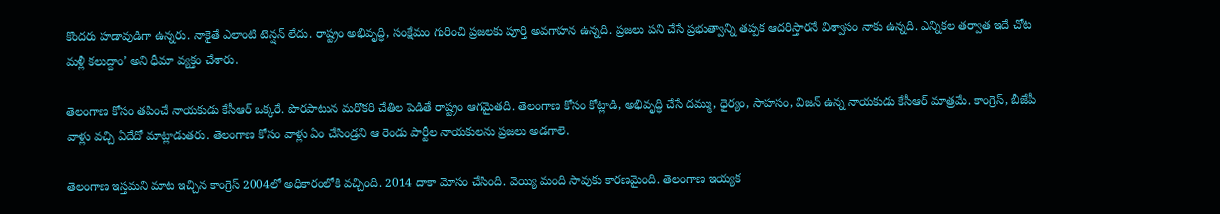కొందరు హడావుడిగా ఉన్నరు. నాకైతే ఎలాంటి టెన్షన్‌ లేదు. రాష్ట్రం అభివృద్ధి, సంక్షేమం గురించి ప్రజలకు పూర్తి అవగాహన ఉన్నది. ప్రజలు పని చేసే ప్రభుత్వాన్ని తప్పక ఆదరిస్తారనే విశ్వాసం నాకు ఉన్నది. ఎన్నికల తర్వాత ఇదే చోట మళ్లీ కలుద్దాం’ అని ధీమా వ్యక్తం చేశారు.

తెలంగాణ కోసం తపించే నాయకుడు కేసీఆర్‌ ఒక్కరే. పొరపాటున మరొకరి చేతిల పెడితే రాష్ట్రం ఆగమైతది. తెలంగాణ కోసం కోట్లాడి, అభివృద్ధి చేసే దమ్ము, ధైర్యం, సాహసం, విజన్‌ ఉన్న నాయకుడు కేసీఆర్‌ మాత్రమే. కాంగ్రెస్‌, బీజేపీ వాళ్లు వచ్చి ఏదేదో మాట్లాడుతరు. తెలంగాణ కోసం వాళ్లు ఏం చేసిండ్రని ఆ రెండు పార్టీల నాయకులను ప్రజలు అడగాలె.

తెలంగాణ ఇస్తమని మాట ఇచ్చిన కాంగ్రెస్‌ 2004లో అధికారంలోకి వచ్చింది. 2014 దాకా మోసం చేసింది. వెయ్యి మంది సావుకు కారణమైంది. తెలంగాణ ఇయ్యక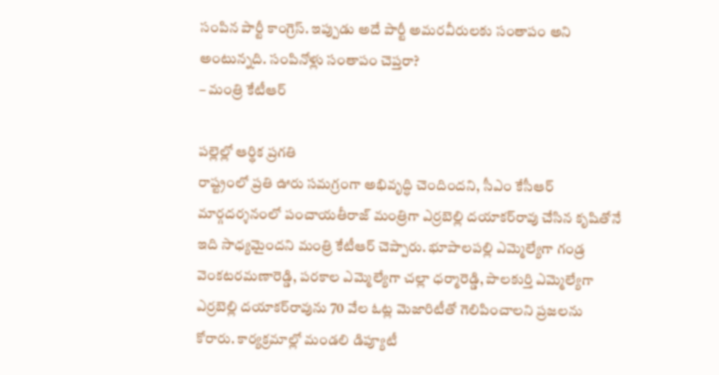సంపిన పార్టీ కాంగ్రెస్‌. ఇప్పుడు అదే పార్టీ అమరవీరులకు సంతాపం అని అంటున్నది. సంపినోళ్లు సంతాపం చెప్తరా?
– మంత్రి కేటీఆర్‌

పల్లెల్లో ఆర్థిక ప్రగతి
రాష్ట్రంలో ప్రతి ఊరు సమగ్రంగా అభివృద్ధి చెందిందని, సీఎం కేసీఆర్‌ మార్గదర్శనంలో పంచాయతీరాజ్‌ మంత్రిగా ఎర్రబెల్లి దయాకర్‌రావు చేసిన కృషితోనే ఇది సాధ్యమైందని మంత్రి కేటీఆర్‌ చెప్పారు. భూపాలపల్లి ఎమ్మెల్యేగా గండ్ర వెంకటరమణారెడ్డి, పరకాల ఎమ్మెల్యేగా చల్లా ధర్మారెడ్డి, పాలకుర్తి ఎమ్మెల్యేగా ఎర్రబెల్లి దయాకర్‌రావును 70 వేల ఓట్ల మెజారిటీతో గెలిపించాలని ప్రజలను కోరారు. కార్యక్రమాల్లో మండలి డిప్యూటీ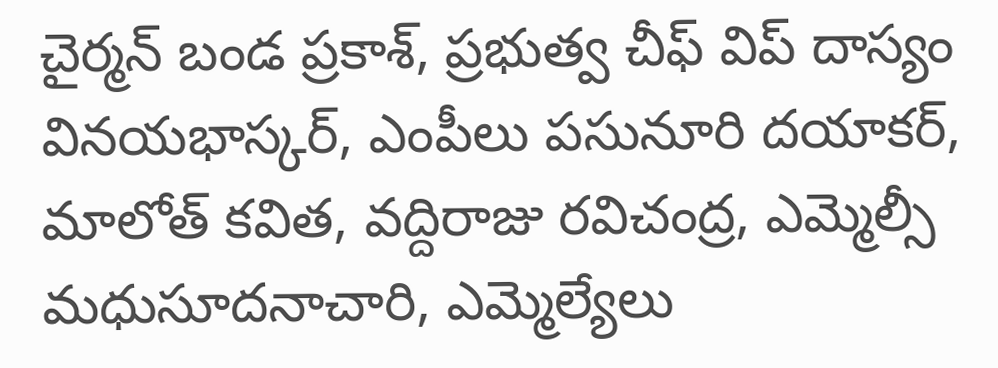చైర్మన్‌ బండ ప్రకాశ్‌, ప్రభుత్వ చీఫ్‌ విప్‌ దాస్యం వినయభాస్కర్‌, ఎంపీలు పసునూరి దయాకర్‌, మాలోత్‌ కవిత, వద్దిరాజు రవిచంద్ర, ఎమ్మెల్సీ మధుసూదనాచారి, ఎమ్మెల్యేలు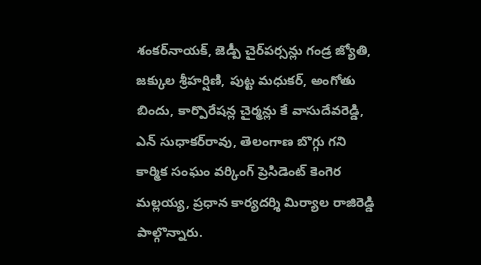శంకర్‌నాయక్‌, జెడ్పీ చైర్‌పర్సన్లు గండ్ర జ్యోతి, జక్కుల శ్రీహర్షిణి, పుట్ట మధుకర్‌, అంగోతు బిందు, కార్పొరేషన్ల చైర్మన్లు కే వాసుదేవరెడ్డి, ఎన్‌ సుధాకర్‌రావు, తెలంగాణ బొగ్గు గని కార్మిక సంఘం వర్కింగ్‌ ప్రెసిడెంట్‌ కెంగెర మల్లయ్య, ప్రధాన కార్యదర్శి మిర్యాల రాజిరెడ్డి పాల్గొన్నారు.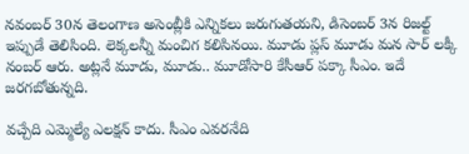నవంబర్‌ 30న తెలంగాణ అసెంబ్లీకి ఎన్నికలు జరుగుతయని, డిసెంబర్‌ 3న రిజల్ట్‌ ఇప్పుడే తెలిసింది. లెక్కలన్నీ మంచిగ కలిసినయి. మూడు ప్లస్‌ మూడు మన సార్‌ లక్కీ నంబర్‌ ఆరు. అట్లనే మూడు, మూడు.. మూడోసారి కేసీఆర్‌ పక్కా సీఎం. ఇదే జరగబోతున్నది.

వచ్చేది ఎమ్మెల్యే ఎలక్షన్‌ కాదు. సీఎం ఎవరనేది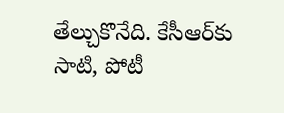తేల్చుకొనేది. కేసీఆర్‌కు సాటి, పోటీ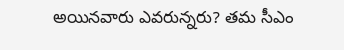అయినవారు ఎవరున్నరు? తమ సీఎం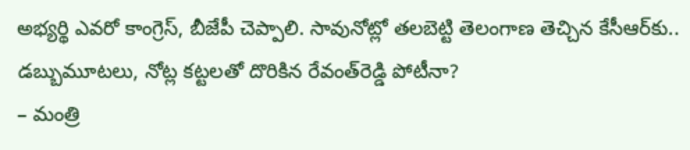అభ్యర్థి ఎవరో కాంగ్రెస్‌, బీజేపీ చెప్పాలి. సావునోట్లో తలబెట్టి తెలంగాణ తెచ్చిన కేసీఆర్‌కు.. డబ్బుమూటలు, నోట్ల కట్టలతో దొరికిన రేవంత్‌రెడ్డి పోటీనా?
– మంత్రి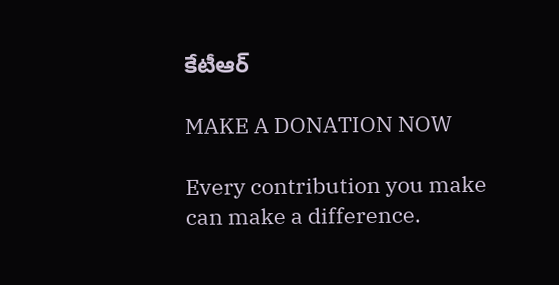కేటీఆర్‌

MAKE A DONATION NOW

Every contribution you make can make a difference.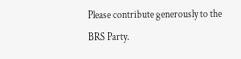Please contribute generously to the BRS Party.